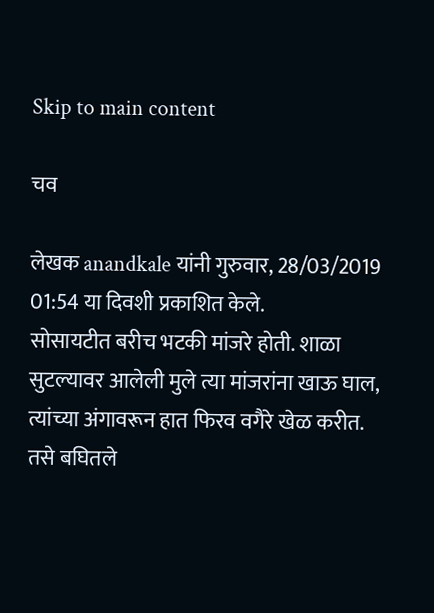Skip to main content

चव

लेखक anandkale यांनी गुरुवार, 28/03/2019 01:54 या दिवशी प्रकाशित केले.
सोसायटीत बरीच भटकी मांजरे होती. शाळा सुटल्यावर आलेली मुले त्या मांजरांना खाऊ घाल, त्यांच्या अंगावरून हात फिरव वगैरे खेळ करीत. तसे बघितले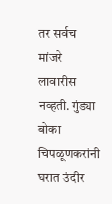तर सर्वच मांजरे लावारीस नव्हती. गुंड्या बोका चिपळूणकरांनी घरात उंदीर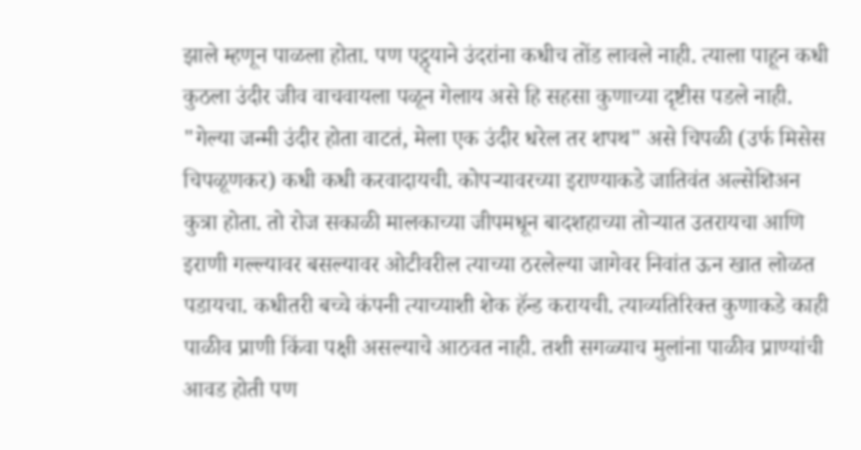झाले म्हणून पाळला होता. पण पट्ठ्याने उंदरांना कधीच तोंड लावले नाही. त्याला पाहून कधी कुठला उंदीर जीव वाचवायला पळून गेलाय असे हि सहसा कुणाच्या दृष्टीस पडले नाही. "गेल्या जन्मी उंदीर होता वाटतं, मेला एक उंदीर धरेल तर शपथ" असे चिपळी (उर्फ मिसेस चिपळूणकर) कधी कधी करवादायची. कोपऱ्यावरच्या इराण्याकडे जातिवंत अल्सेशिअन कुत्रा होता. तो रोज सकाळी मालकाच्या जीपमधून बादशहाच्या तोऱ्यात उतरायचा आणि इराणी गल्ल्यावर बसल्यावर ओटीवरील त्याच्या ठरलेल्या जागेवर निवांत ऊन खात लोळत पडायचा. कधीतरी बच्चे कंपनी त्याच्याशी शेक हॅन्ड करायची. त्याव्यतिरिक्त कुणाकडे काही पाळीव प्राणी किंवा पक्षी असल्याचे आठवत नाही. तशी सगळ्याच मुलांना पाळीव प्राण्यांची आवड होती पण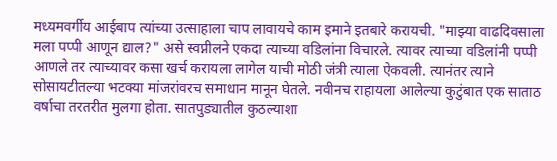मध्यमवर्गीय आईबाप त्यांच्या उत्साहाला चाप लावायचे काम इमाने इतबारे करायची. "माझ्या वाढदिवसाला मला पप्पी आणून द्याल?" असे स्वप्नीलने एकदा त्याच्या वडिलांना विचारले. त्यावर त्याच्या वडिलांनी पप्पी आणले तर त्याच्यावर कसा खर्च करायला लागेल याची मोठी जंत्री त्याला ऐकवली. त्यानंतर त्याने सोसायटीतल्या भटक्या मांजरांवरच समाधान मानून घेतले. नवीनच राहायला आलेल्या कुटुंबात एक साताठ वर्षाचा तरतरीत मुलगा होता. सातपुड्यातील कुठल्याशा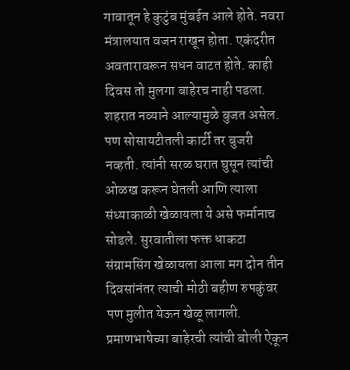गावातून हे कुटुंब मुंबईत आले होते. नवरा मंत्रालयात वजन राखून होता. एकंदरीत अवतारावरून सधन वाटत होते. काही दिवस तो मुलगा बाहेरच नाही पडला. शहरात नव्याने आल्यामुळे बुजत असेल. पण सोसायटीतली कार्टी तर बुजरी नव्हती. त्यांनी सरळ घरात घुसून त्यांची ओळख करून घेतली आणि त्याला संध्याकाळी खेळायला ये असे फर्मानाच सोडले. सुरवातीला फक्त धाकटा संग्रामसिंग खेळायला आला मग दोन तीन दिवसांनंतर त्याची मोठी बहीण रुपकुंवर पण मुलीत येऊन खेळू लागली. प्रमाणभाषेच्या बाहेरची त्यांची बोली ऐकून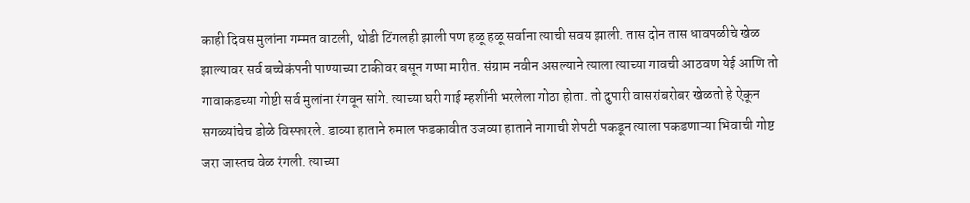काही दिवस मुलांना गम्मत वाटली, थोडी टिंगलही झाली पण हळू हळू सर्वाना त्याची सवय झाली. तास दोन तास धावपळीचे खेळ झाल्यावर सर्व बच्चेकंपनी पाण्याच्या टाकीवर बसून गप्पा मारीत. संग्राम नवीन असल्याने त्याला त्याच्या गावची आठवण येई आणि तो गावाकडच्या गोष्टी सर्व मुलांना रंगवून सांगे. त्याच्या घरी गाई म्हशींनी भरलेला गोठा होता. तो दुपारी वासरांबरोबर खेळतो हे ऐकून सगळ्यांचेच डोळे विस्फारले. डाव्या हाताने रुमाल फडकावीत उजव्या हाताने नागाची शेपटी पकडून त्याला पकडणाऱ्या भिवाची गोष्ट जरा जास्तच वेळ रंगली. त्याच्या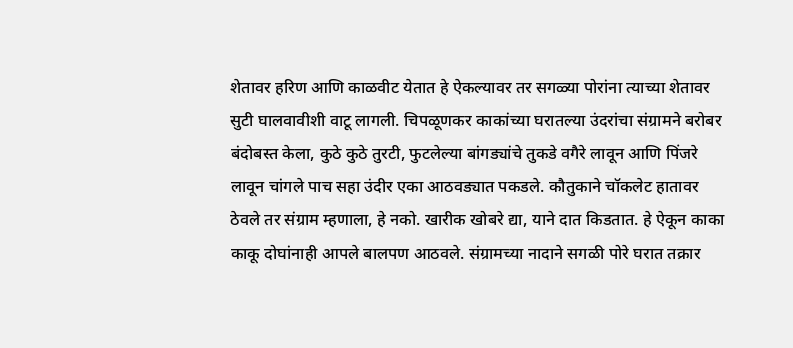शेतावर हरिण आणि काळवीट येतात हे ऐकल्यावर तर सगळ्या पोरांना त्याच्या शेतावर सुटी घालवावीशी वाटू लागली. चिपळूणकर काकांच्या घरातल्या उंदरांचा संग्रामने बरोबर बंदोबस्त केला, कुठे कुठे तुरटी, फुटलेल्या बांगड्यांचे तुकडे वगैरे लावून आणि पिंजरे लावून चांगले पाच सहा उंदीर एका आठवड्यात पकडले. कौतुकाने चॉकलेट हातावर ठेवले तर संग्राम म्हणाला, हे नको. खारीक खोबरे द्या, याने दात किडतात. हे ऐकून काका काकू दोघांनाही आपले बालपण आठवले. संग्रामच्या नादाने सगळी पोरे घरात तक्रार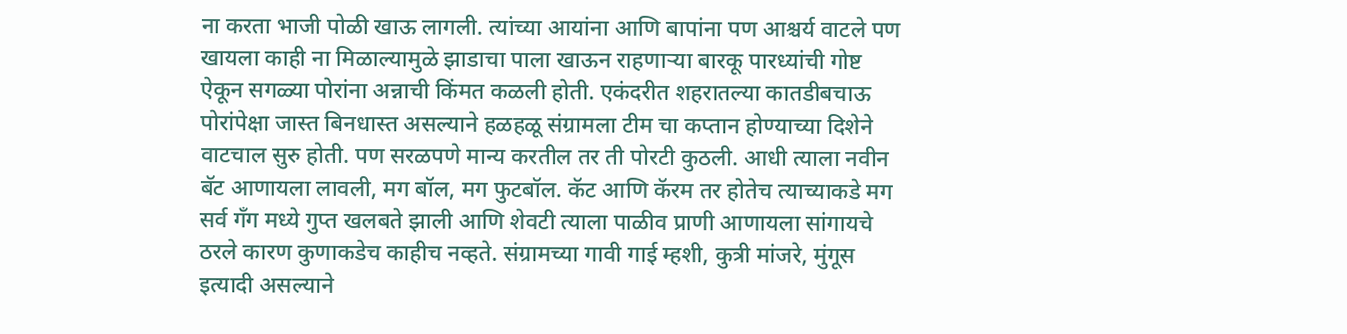ना करता भाजी पोळी खाऊ लागली. त्यांच्या आयांना आणि बापांना पण आश्चर्य वाटले पण खायला काही ना मिळाल्यामुळे झाडाचा पाला खाऊन राहणाऱ्या बारकू पारध्यांची गोष्ट ऐकून सगळ्या पोरांना अन्नाची किंमत कळली होती. एकंदरीत शहरातल्या कातडीबचाऊ पोरांपेक्षा जास्त बिनधास्त असल्याने हळहळू संग्रामला टीम चा कप्तान होण्याच्या दिशेने वाटचाल सुरु होती. पण सरळपणे मान्य करतील तर ती पोरटी कुठली. आधी त्याला नवीन बॅट आणायला लावली, मग बॉल, मग फुटबॉल. कॅट आणि कॅरम तर होतेच त्याच्याकडे मग सर्व गॅंग मध्ये गुप्त खलबते झाली आणि शेवटी त्याला पाळीव प्राणी आणायला सांगायचे ठरले कारण कुणाकडेच काहीच नव्हते. संग्रामच्या गावी गाई म्हशी, कुत्री मांजरे, मुंगूस इत्यादी असल्याने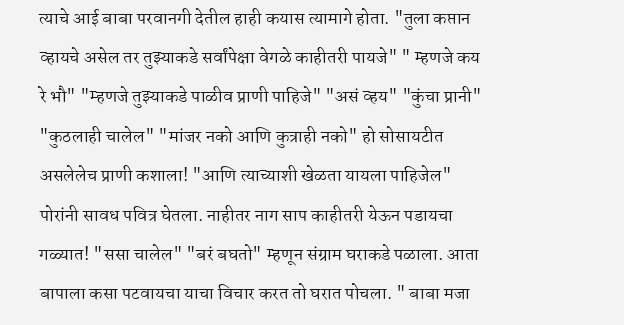त्याचे आई बाबा परवानगी देतील हाही कयास त्यामागे होता. "तुला कप्तान व्हायचे असेल तर तुझ्याकडे सर्वांपेक्षा वेगळे काहीतरी पायजे" " म्हणजे कय रे भौ" "म्हणजे तुझ्याकडे पाळीव प्राणी पाहिजे" "असं व्हय" "कुंचा प्रानी" "कुठलाही चालेल" "मांजर नको आणि कुत्राही नको" हो सोसायटीत असलेलेच प्राणी कशाला! "आणि त्याच्याशी खेळता यायला पाहिजेल" पोरांनी सावध पवित्र घेतला. नाहीतर नाग साप काहीतरी येऊन पडायचा गळ्यात! "ससा चालेल" "बरं बघतो" म्हणून संग्राम घराकडे पळाला. आता बापाला कसा पटवायचा याचा विचार करत तो घरात पोचला. " बाबा मजा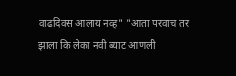वाढदिवस आलाय नव्ह" "आता परवाच तर झाला कि लेका नवी ब्याट आणली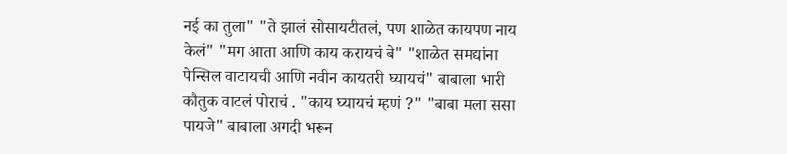नई का तुला" "ते झालं सोसायटीतलं, पण शाळेत कायपण नाय केलं" "मग आता आणि काय करायचं बे" "शाळेत समद्यांना पेन्सिल वाटायची आणि नवीन कायतरी घ्यायचं" बाबाला भारी कौतुक वाटलं पोराचं . "काय घ्यायचं म्हणं ?" "बाबा मला ससा पायजे" बाबाला अगदी भरून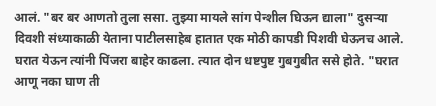आलं. "बर बर आणतो तुला ससा. तुझ्या मायले सांग पेन्शील घिऊन द्याला" दुसऱ्या दिवशी संध्याकाळी येताना पाटीलसाहेब हातात एक मोठी कापडी पिशवी घेऊनच आले. घरात येऊन त्यांनी पिंजरा बाहेर काढला. त्यात दोन धष्टपुष्ट गुबगुबीत ससे होते. "घरात आणू नका घाण ती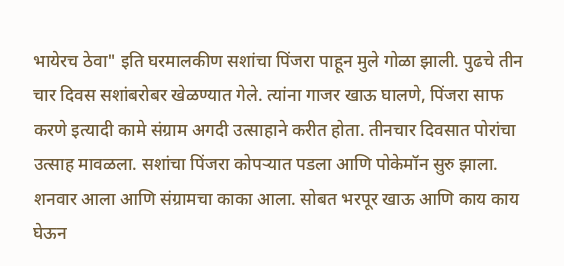भायेरच ठेवा" इति घरमालकीण सशांचा पिंजरा पाहून मुले गोळा झाली. पुढचे तीन चार दिवस सशांबरोबर खेळण्यात गेले. त्यांना गाजर खाऊ घालणे, पिंजरा साफ करणे इत्यादी कामे संग्राम अगदी उत्साहाने करीत होता. तीनचार दिवसात पोरांचा उत्साह मावळला. सशांचा पिंजरा कोपऱ्यात पडला आणि पोकेमॉन सुरु झाला. शनवार आला आणि संग्रामचा काका आला. सोबत भरपूर खाऊ आणि काय काय घेऊन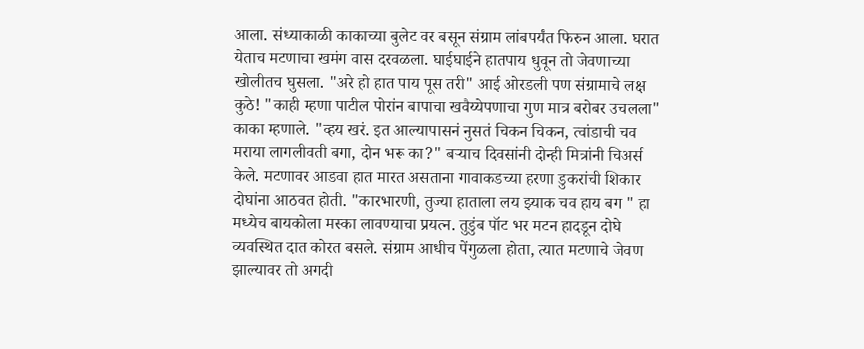आला. संध्याकाळी काकाच्या बुलेट वर बसून संग्राम लांबपर्यंत फिरुन आला. घरात येताच मटणाचा खमंग वास दरवळला. घाईघाईने हातपाय धुवून तो जेवणाच्या खोलीतच घुसला. "अरे हो हात पाय पूस तरी" आई ओरडली पण संग्रामाचे लक्ष कुठे! "काही म्हणा पाटील पोरांन बापाचा खवैय्येपणाचा गुण मात्र बरोबर उचलला" काका म्हणाले. "व्हय खरं. इत आल्यापासनं नुसतं चिकन चिकन, त्वांडाची चव मराया लागलीवती बगा, दोन भरू का?" बऱ्याच दिवसांनी दोन्ही मित्रांनी चिअर्स केले. मटणावर आडवा हात मारत असताना गावाकडच्या हरणा डुकरांची शिकार दोघांना आठवत होती. "कारभारणी, तुज्या हाताला लय झ्याक चव हाय बग " हा मध्येच बायकोला मस्का लावण्याचा प्रयत्न. तुडुंब पॉट भर मटन हादडून दोघे व्यवस्थित दात कोरत बसले. संग्राम आधीच पेंगुळला होता, त्यात मटणाचे जेवण झाल्यावर तो अगदी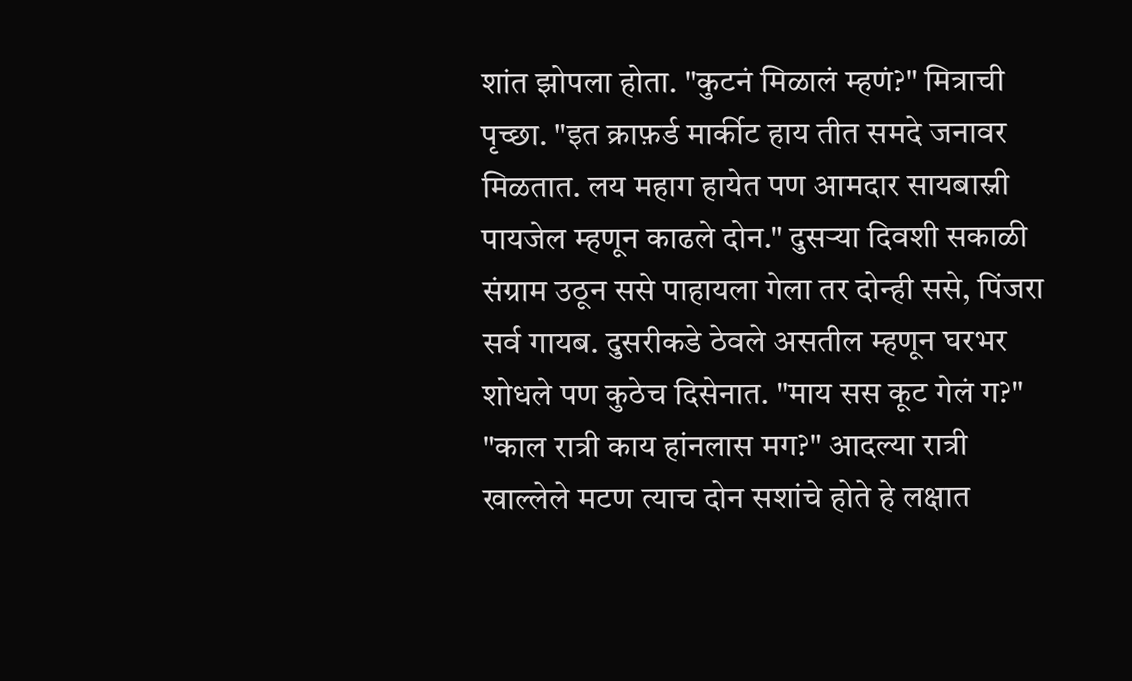शांत झोपला होता. "कुटनं मिळालं म्हणं?" मित्राची पृच्छा. "इत क्राफ़र्ड मार्कीट हाय तीत समदे जनावर मिळतात. लय महाग हायेत पण आमदार सायबास्नी पायजेल म्हणून काढले दोन." दुसऱ्या दिवशी सकाळी संग्राम उठून ससे पाहायला गेला तर दोन्ही ससे, पिंजरा सर्व गायब. दुसरीकडे ठेवले असतील म्हणून घरभर शोधले पण कुठेच दिसेनात. "माय सस कूट गेलं ग?" "काल रात्री काय हांनलास मग?" आदल्या रात्री खाल्लेले मटण त्याच दोन सशांचे होते हे लक्षात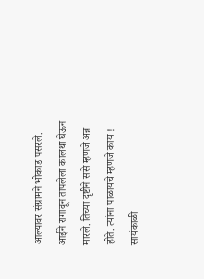आल्यावर संग्रामने भोकाड पसरले. आईने रागावून तापलेला कालथा घेऊन मारले. तिच्या दृष्टीने ससे म्हणजे अन्न होते. त्यांना पाळायचे म्हणजे काय ! सायंकाळी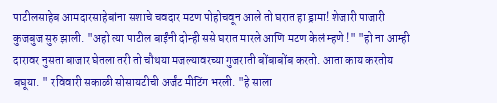पाटीलसाहेब आमदारसाहेबांना सशाचे चवदार मटण पोहोचवून आले तो घरात हा ड्रामा! शेजारी पाजारी कुजबुज सुरु झाली. "अहो त्या पाटील बाईंनी दोन्ही ससे घरात मारले आणि मटण केलं म्हणे !" "हो ना आम्ही दारावर नुसता बाजार घेतला तरी तो चौथया मजल्यावरच्या गुजराती बोंबाबोंब करतो. आता काय करतोय बघूया. " रविवारी सकाळी सोसायटीची अर्जंट मीटिंग भरली. "हे साला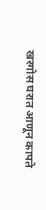खरगोस घरात आणून कापते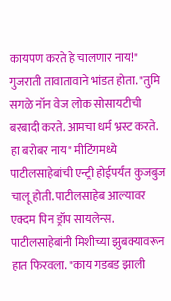कायपण करते हे चालणार नाय!" गुजराती तावातावाने भांडत होता. "तुमि सगळे नॉन वेज लोक सोसायटीची बरबादी करते. आमचा धर्म भ्रस्ट करते. हा बरोबर नाय" मीटिंगमध्ये पाटीलसाहेबांची एन्ट्री होईपर्यंत कुजबुज चालू होती. पाटीलसाहेब आल्यावर एक्दम पिन ड्रॉप सायलेन्स. पाटीलसाहेबांनी मिशीच्या झुबक्यावरून हात फिरवला. "काय गडबड झाली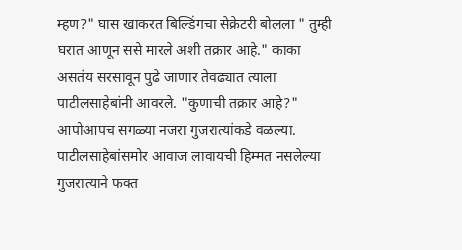म्हण?" घास खाकरत बिल्डिंगचा सेक्रेटरी बोलला " तुम्ही घरात आणून ससे मारले अशी तक्रार आहे." काका असतंय सरसावून पुढे जाणार तेवढ्यात त्याला पाटीलसाहेबांनी आवरले. "कुणाची तक्रार आहे?" आपोआपच सगळ्या नजरा गुजरात्यांकडे वळल्या. पाटीलसाहेबांसमोर आवाज लावायची हिम्मत नसलेल्या गुजरात्याने फक्त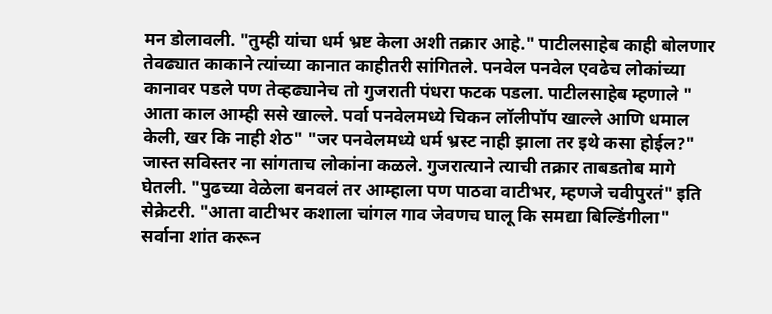मन डोलावली. "तुम्ही यांचा धर्म भ्रष्ट केला अशी तक्रार आहे." पाटीलसाहेब काही बोलणार तेवढ्यात काकाने त्यांच्या कानात काहीतरी सांगितले. पनवेल पनवेल एवढेच लोकांच्या कानावर पडले पण तेव्हढ्यानेच तो गुजराती पंधरा फटक पडला. पाटीलसाहेब म्हणाले " आता काल आम्ही ससे खाल्ले. पर्वा पनवेलमध्ये चिकन लॉलीपॉप खाल्ले आणि धमाल केली, खर कि नाही शेठ" "जर पनवेलमध्ये धर्म भ्रस्ट नाही झाला तर इथे कसा होईल?" जास्त सविस्तर ना सांगताच लोकांना कळले. गुजरात्याने त्याची तक्रार ताबडतोब मागे घेतली. "पुढच्या वेळेला बनवलं तर आम्हाला पण पाठवा वाटीभर, म्हणजे चवीपुरतं" इति सेक्रेटरी. "आता वाटीभर कशाला चांगल गाव जेवणच घालू कि समद्या बिल्डिंगीला" सर्वाना शांत करून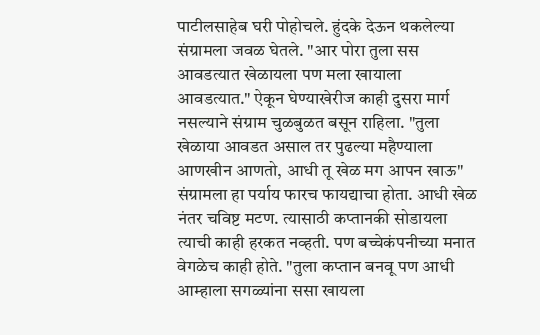पाटीलसाहेब घरी पोहोचले. हुंदके देऊन थकलेल्या संग्रामला जवळ घेतले. "आर पोरा तुला सस आवडत्यात खेळायला पण मला खायाला आवडत्यात." ऐकून घेण्याखेरीज काही दुसरा मार्ग नसल्याने संग्राम चुळबुळत बसून राहिला. "तुला खेळाया आवडत असाल तर पुढल्या महैण्याला आणखीन आणतो, आधी तू खेळ मग आपन खाऊ" संग्रामला हा पर्याय फारच फायद्याचा होता. आधी खेळ नंतर चविष्ट मटण. त्यासाठी कप्तानकी सोडायला त्याची काही हरकत नव्हती. पण बच्चेकंपनीच्या मनात वेगळेच काही होते. "तुला कप्तान बनवू पण आधी आम्हाला सगळ्यांना ससा खायला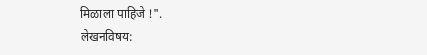मिळाला पाहिजे !".
लेखनविषय: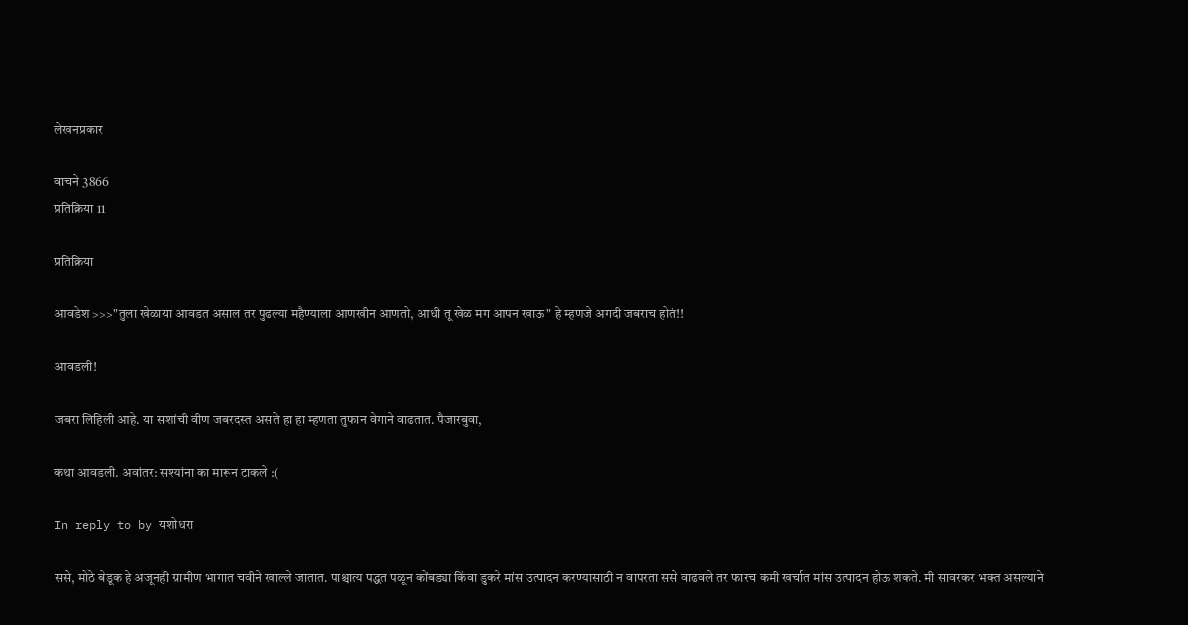लेखनप्रकार

वाचने 3866
प्रतिक्रिया 11

प्रतिक्रिया

आवडेश >>>"तुला खेळाया आवडत असाल तर पुढल्या महैण्याला आणखीन आणतो, आधी तू खेळ मग आपन खाऊ" हे म्हणजे अगदी जबराच होतं!!

आवडली!

जबरा लिहिली आहे. या सशांची वीण जबरदस्त असते हा हा म्हणता तुफान वेगाने वाढतात. पैजारबुवा,

कथा आवडली. अवांतर: सश्यांना का मारून टाकले :(

In reply to by यशोधरा

ससे, मोठे बेडूक हे अजूनही ग्रामीण भागात चवीने खाल्ले जातात. पाश्चात्य पद्धत पळून कोंबड्या किंवा डुकरे मांस उत्पादन करण्यासाठी न वापरता ससे वाढवले तर फारच कमी खर्चात मांस उत्पादन होऊ शकते. मी सावरकर भक्त असल्याने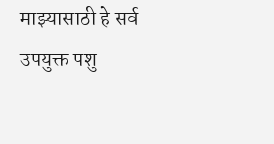माझ्यासाठी हे सर्व उपयुक्त पशु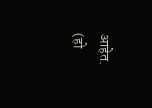आहेत. (हो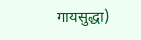गायसुद्धा)